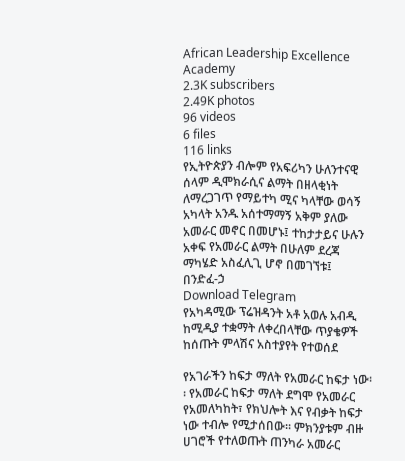African Leadership Excellence Academy
2.3K subscribers
2.49K photos
96 videos
6 files
116 links
የኢትዮጵያን ብሎም የአፍሪካን ሁለንተናዊ ሰላም ዲሞክራሲና ልማት በዘላቂነት ለማረጋገጥ የማይተካ ሚና ካላቸው ወሳኝ አካላት አንዱ አሰተማማኝ አቅም ያለው አመራር መኖር በመሆኑ፤ ተከታታይና ሁሉን አቀፍ የአመራር ልማት በሁለም ደረጃ ማካሄድ አስፈሊጊ ሆኖ በመገኘቱ፤
በንድፈ-ኃ
Download Telegram
የአካዳሚው ፕሬዝዳንት አቶ አወሉ አብዲ ከሚዲያ ተቋማት ለቀረበላቸው ጥያቄዎች ከሰጡት ምላሽና አስተያየት የተወሰደ

የአገራችን ከፍታ ማለት የአመራር ከፍታ ነው፡፡ የአመራር ከፍታ ማለት ደግሞ የአመራር የአመለካከት፣ የክህሎት እና የብቃት ከፍታ ነው ተብሎ የሚታሰበው፡፡ ምክንያቱም ብዙ ሀገሮች የተለወጡት ጠንካራ አመራር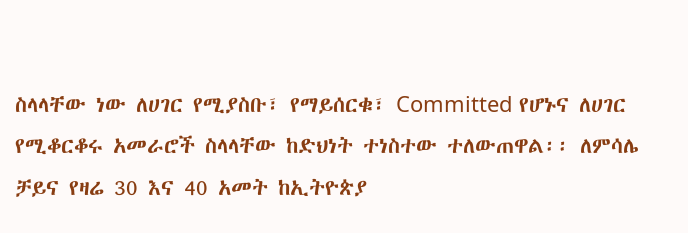ስላላቸው ነው ለሀገር የሚያስቡ፣ የማይሰርቁ፣ Committed የሆኑና ለሀገር የሚቆርቆሩ አመራሮች ስላላቸው ከድህነት ተነስተው ተለውጠዋል፡፡ ለምሳሌ ቻይና የዛሬ 30 እና 40 አመት ከኢትዮጵያ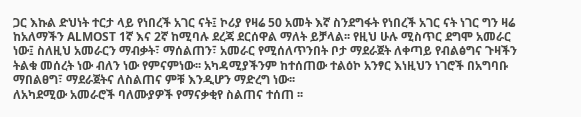ጋር እኩል ድህነት ተርታ ላይ የነበረች አገር ናት፤ ኮሪያ የዛሬ 50 አመት እኛ ስንደግፋት የነበረች አገር ናት ነገር ግን ዛሬ ከአለማችን ALMOST 1ኛ እና 2ኛ ከሚባሉ ደረጃ ደርሰዋል ማለት ይቻላል፡፡ የዚህ ሁሉ ሚስጥር ደግሞ አመራር ነው፤ ስለዚህ አመራርን ማብቃት፣ ማሰልጠን፣ አመራር የሚሰለጥንበት ቦታ ማደራጀት ለቀጣይ የብልፅግና ጉዛችን ትልቁ መሰረት ነው ብለን ነው የምናምነው፡፡ አካዳሚያችንም ከተሰጠው ተልዕኮ አንፃር እነዚህን ነገሮች በአግባቡ ማበልፀግ፣ ማደራጀትና ለስልጠና ምቹ እንዲሆን ማድረግ ነው፡፡
ለአካደሚው አመራሮች ባለሙያዎች የማናቃቂየ ስልጠና ተሰጠ ፡፡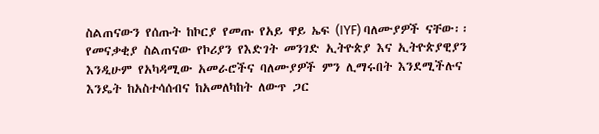ስልጠናውን የሰጡት ከኮርያ የመጡ የአይ ዋይ ኤፍ (IYF) ባለሙያዎች ናቸው፡፡
የመናቃቂያ ስልጠናው የኮሪያን የእድገት መንገድ ኢትዮጵያ እና ኢትዮጵያዊያን እንዲሁም የአካዳሚው አመራሮችና ባለሙያዎች ምን ሊማሩበት እንደሚችሉና እንዴት ከአስተሳሰብና ከአመለካከት ለውጥ ጋር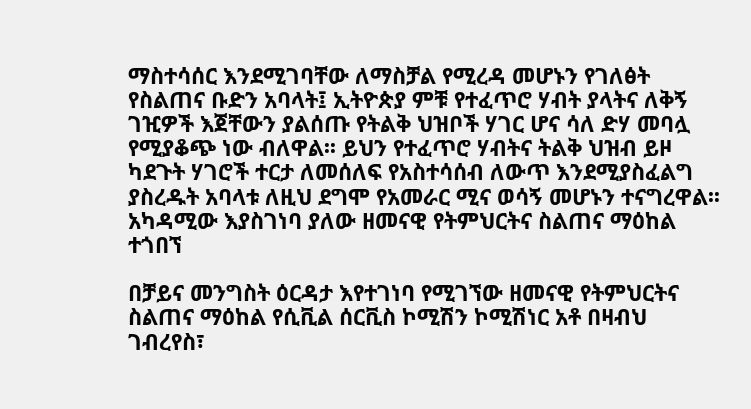ማስተሳሰር እንደሚገባቸው ለማስቻል የሚረዳ መሆኑን የገለፅት የስልጠና ቡድን አባላት፤ ኢትዮጵያ ምቹ የተፈጥሮ ሃብት ያላትና ለቅኝ ገዢዎች እጀቸውን ያልሰጡ የትልቅ ህዝቦች ሃገር ሆና ሳለ ድሃ መባሏ የሚያቆጭ ነው ብለዋል፡፡ ይህን የተፈጥሮ ሃብትና ትልቅ ህዝብ ይዞ ካደጉት ሃገሮች ተርታ ለመሰለፍ የአስተሳሰብ ለውጥ እንደሚያስፈልግ ያስረዱት አባላቱ ለዚህ ደግሞ የአመራር ሚና ወሳኝ መሆኑን ተናግረዋል፡፡
አካዳሚው እያስገነባ ያለው ዘመናዊ የትምህርትና ስልጠና ማዕከል ተጎበኘ

በቻይና መንግስት ዕርዳታ እየተገነባ የሚገኘው ዘመናዊ የትምህርትና ስልጠና ማዕከል የሲቪል ሰርቪስ ኮሚሽን ኮሚሽነር አቶ በዛብህ ገብረየስ፣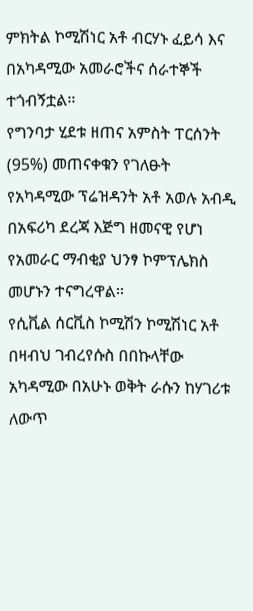ምክትል ኮሚሽነር አቶ ብርሃኑ ፈይሳ እና በአካዳሚው አመራሮችና ሰራተኞች ተጎብኝቷል፡፡
የግንባታ ሂደቱ ዘጠና አምስት ፐርሰንት (95%) መጠናቀቁን የገለፁት የአካዳሚው ፕሬዝዳንት አቶ አወሉ አብዲ በአፍሪካ ደረጃ እጅግ ዘመናዊ የሆነ የአመራር ማብቂያ ህንፃ ኮምፕሌክስ መሆኑን ተናግረዋል፡፡
የሲቪል ሰርቪስ ኮሚሽን ኮሚሽነር አቶ በዛብህ ገብረየሱስ በበኩላቸው አካዳሚው በአሁኑ ወቅት ራሱን ከሃገሪቱ ለውጥ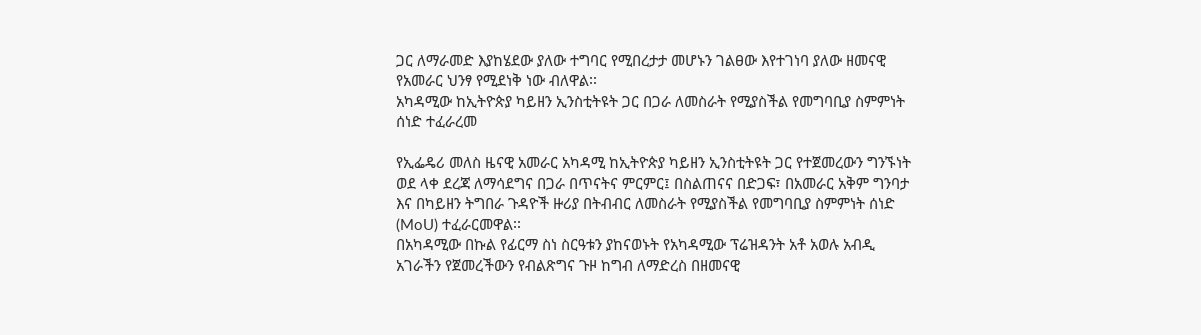ጋር ለማራመድ እያከሄደው ያለው ተግባር የሚበረታታ መሆኑን ገልፀው እየተገነባ ያለው ዘመናዊ የአመራር ህንፃ የሚደነቅ ነው ብለዋል፡፡
አካዳሚው ከኢትዮጵያ ካይዘን ኢንስቲትዩት ጋር በጋራ ለመስራት የሚያስችል የመግባቢያ ስምምነት ሰነድ ተፈራረመ

የኢፌዴሪ መለስ ዜናዊ አመራር አካዳሚ ከኢትዮጵያ ካይዘን ኢንስቲትዩት ጋር የተጀመረውን ግንኙነት ወደ ላቀ ደረጃ ለማሳደግና በጋራ በጥናትና ምርምር፤ በስልጠናና በድጋፍ፣ በአመራር አቅም ግንባታ እና በካይዘን ትግበራ ጉዳዮች ዙሪያ በትብብር ለመስራት የሚያስችል የመግባቢያ ስምምነት ሰነድ (MoU) ተፈራርመዋል፡፡
በአካዳሚው በኩል የፊርማ ስነ ስርዓቱን ያከናወኑት የአካዳሚው ፕሬዝዳንት አቶ አወሉ አብዲ አገራችን የጀመረችውን የብልጽግና ጉዞ ከግብ ለማድረስ በዘመናዊ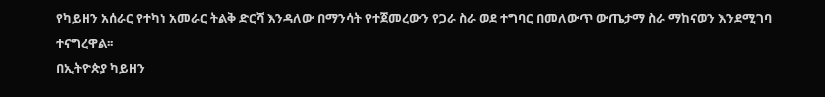የካይዘን አሰራር የተካነ አመራር ትልቅ ድርሻ እንዳለው በማንሳት የተጀመረውን የጋራ ስራ ወደ ተግባር በመለውጥ ውጤታማ ስራ ማከናወን እንደሚገባ ተናግረዋል፡፡
በኢትዮጵያ ካይዘን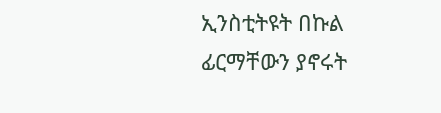ኢንስቲትዩት በኩል ፊርማቸውን ያኖሩት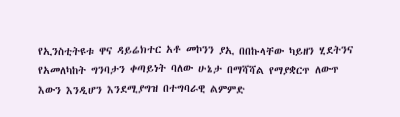የኢንስቲትዩቱ ዋና ዳይሬክተር አቶ መኮንን ያኢ በበኩላቸው ካይዘን ሂደትንና የአመለካከት ግንባታን ቀጣይነት ባለው ሁኔታ በማሻሻል የማያቋርጥ ለውጥ እውን እንዲሆን እንደሚያግዝ በተግባራዊ ልምምድ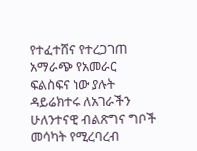የተፈተሸና የተረጋገጠ አማራጭ የአመራር ፍልስፍና ነው ያሉት ዳይሬክተሩ ለአገራችን ሁለንተናዊ ብልጽግና ግቦች መሳካት የሚረባረብ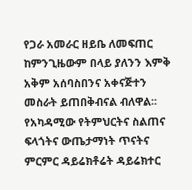የጋራ አመራር ዘይቤ ለመፍጠር ከምንጊዜውም በላይ ያለንን እምቅ አቅም አሰባስበንና አቀናጅተን መስራት ይጠበቅብናል ብለዋል፡፡
የአካዳሚው የትምህርትና ስልጠና ፍላጎትና ውጤታማነት ጥናትና ምርምር ዳይሬክቶሬት ዳይሬክተር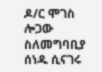ዶ/ር ሞገስ ሎጋው ስለመግባቢያ ሰነዱ ሲናገሩ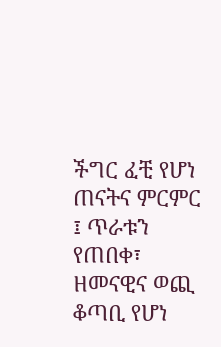ችግር ፈቺ የሆነ ጠናትና ምርምር ፤ ጥራቱን የጠበቀ፣ ዘመናዊና ወጪ ቆጣቢ የሆነ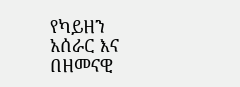የካይዘን አሰራር እና በዘመናዊ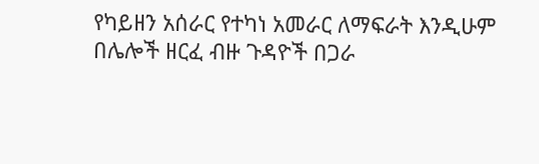የካይዘን አሰራር የተካነ አመራር ለማፍራት እንዲሁም በሌሎች ዘርፈ ብዙ ጉዳዮች በጋራ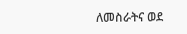ለመስራትና ወደ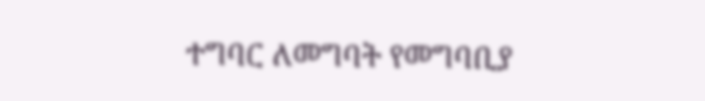ተግባር ለመግባት የመግባቢያ